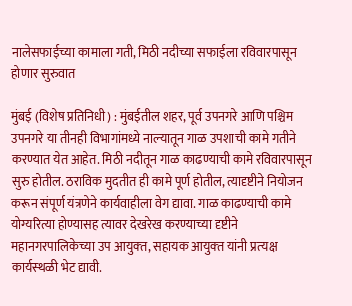नालेसफाईच्या कामाला गती, मिठी नदीच्या सफाईला रविवारपासून होणार सुरुवात

मुंबई (विशेष प्रतिनिधी) : मुंबईतील शहर, पूर्व उपनगरे आणि पश्चिम उपनगरे या तीनही विभागांमध्ये नाल्‍यातून गाळ उपशाची कामे गतीने करण्यात येत आहेत. मिठी नदीतून गाळ काढण्याची कामे रविवारपासून सुरु होतील. ठराविक मुदतीत ही कामे पूर्ण होतील, त्यादृष्टीने नियोजन करून संपूर्ण यंत्रणेने कार्यवाहीला वेग द्यावा. गाळ काढण्याची कामे योग्यरित्या होण्यासह त्यावर देखरेख करण्याच्या दृष्टीने महानगरपालिकेच्‍या उप आयुक्‍त, सहायक आयुक्‍त यांनी प्रत्‍यक्ष कार्यस्‍थळी भेट द्यावी.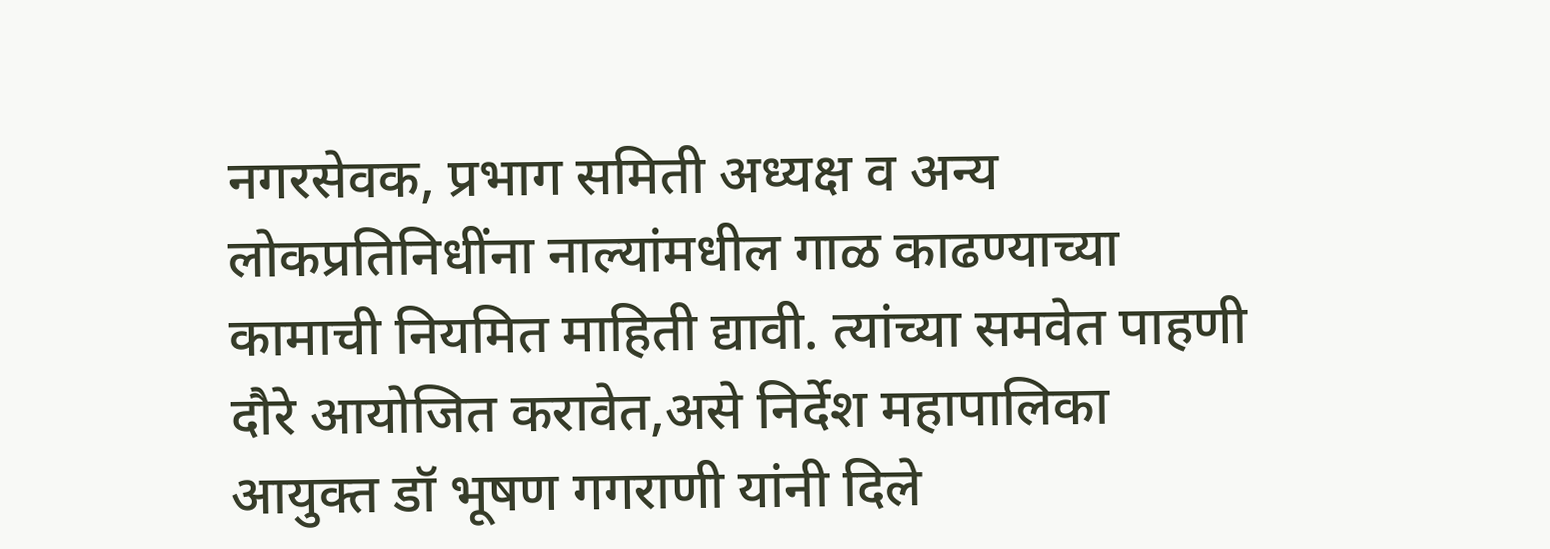नगरसेवक, प्रभाग समिती अध्यक्ष व अन्य लोकप्रतिनिधींना नाल्यांमधील गाळ काढण्याच्या कामाची नियमित माहिती द्यावी. त्यांच्या समवेत पाहणी दौरे आयोजित करावेत,असे निर्देश महापालिका आयुक्त डॉ भूषण गगराणी यांनी दिले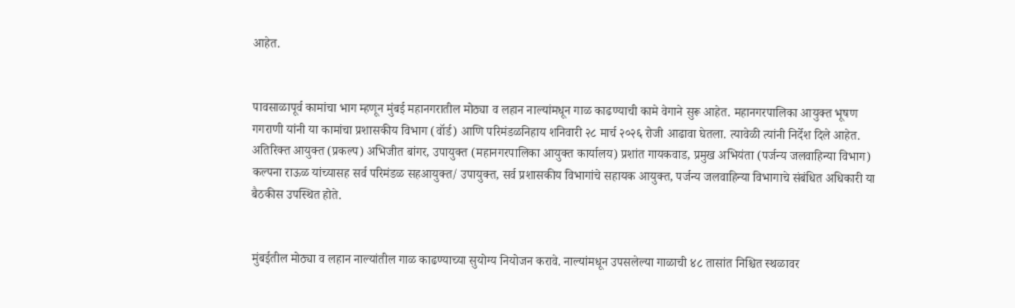आहेत.


पावसाळापूर्व कामांचा भाग म्हणून मुंबई महानगरातील मोठ्या व लहान नाल्यांमधून गाळ काढण्याची कामे वेगाने सुरू आहेत. महानगरपालिका आयुक्त भूषण गगराणी यांनी या कामांचा प्रशासकीय विभाग (वॉर्ड) आणि परिमंडळनिहाय शनिवारी २८ मार्च २०२६ रोजी आढावा घेतला. त्यावेळी त्यांनी निर्देश दिले आहेत. अतिरिक्त आयुक्त (प्रकल्प) अभिजीत बांगर, उपायुक्त (महानगरपालिका आयुक्त कार्यालय) प्रशांत गायकवाड, प्रमुख अभियंता (पर्जन्य जलवाहिन्या विभाग) कल्पना राऊळ यांच्यासह सर्व परिमंडळ सहआयुक्त/ उपायुक्त, सर्व प्रशासकीय विभागांचे सहायक आयुक्त, पर्जन्य जलवाहिन्या विभागाचे संबंधित अधिकारी या बैठकीस उपस्थित होते.


मुंबईतील मोठ्या व लहान नाल्‍यांतील गाळ काढण्याच्या सुयोग्य नियोजन करावे. नाल्यांमधून उपसलेल्या गाळाची ४८ तासांत निश्चित स्थळावर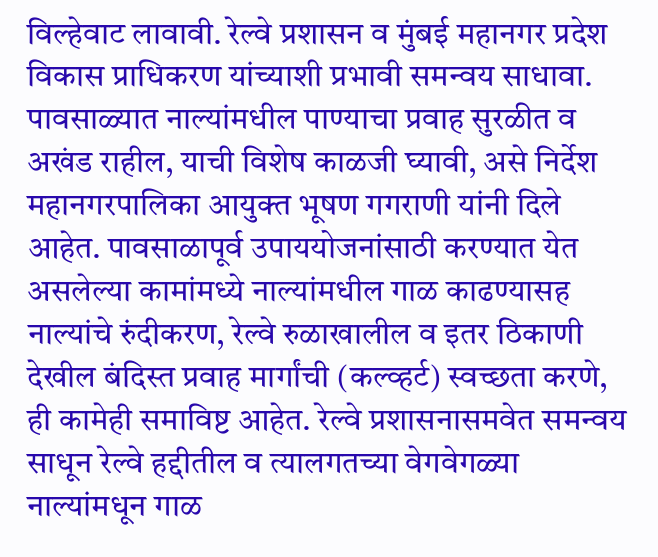विल्हेवाट लावावी. रेल्वे प्रशासन व मुंबई महानगर प्रदेश विकास प्राधिकरण यांच्याशी प्रभावी समन्वय साधावा. पावसाळ्यात नाल्यांमधील पाण्याचा प्रवाह सुरळीत व अखंड राहील, याची विशेष काळजी घ्यावी, असे निर्देश महानगरपालिका आयुक्त भूषण गगराणी यांनी दिले आहेत. पावसाळापूर्व उपाययोजनांसाठी करण्यात येत असलेल्या कामांमध्ये नाल्यांमधील गाळ काढण्यासह नाल्यांचे रुंदीकरण, रेल्वे रुळाखालील व इतर ठिकाणी देखील बंदिस्त प्रवाह मार्गांची (कल्व्हर्ट) स्वच्छता करणे, ही कामेही समाविष्ट आहेत. रेल्वे प्रशासनासमवेत समन्‍वय साधून रेल्वे हद्दीतील व त्यालगतच्या वेगवेगळ्या नाल्यांमधून गाळ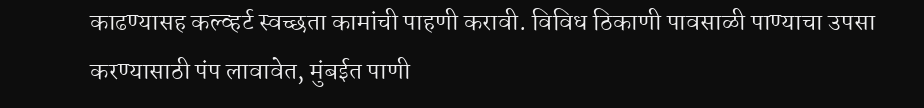काढण्यासह कल्व्हर्ट स्वच्छता कामांची पाहणी करावी. विविध ठिकाणी पावसाळी पाण्याचा उपसा करण्यासाठी पंप लावावेत, मुंबईत पाणी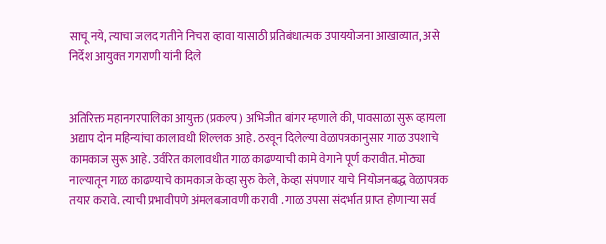साचू नये, त्‍याचा जलद गतीने निचरा व्‍हावा यासाठी प्रतिबंधात्‍मक उपाययोजना आखाव्‍यात, असे निर्देश आयुक्‍त गगराणी यांनी दिले


अतिरिक्त महानगरपालिका आयुक्त (प्रकल्प) अभिजीत बांगर म्हणाले की, पावसाळा सुरू व्हायला अद्याप दोन महिन्यांचा कालावधी शिल्‍लक आहे. ठरवून दिलेल्‍या वेळापत्रकानुसार गाळ उपशाचे कामकाज सुरू आहे. उर्वरित कालावधीत गाळ काढण्याची कामे वेगाने पूर्ण करावीत. मोठ्या नाल्यातून गाळ काढण्याचे कामकाज केव्हा सुरु केले, केव्हा संपणार याचे नियोजनबद्ध वेळापत्रक तयार करावे. त्याची प्रभावीपणे अंमलबजावणी करावी . गाळ उपसा संदर्भात प्राप्त होणाऱ्या सर्व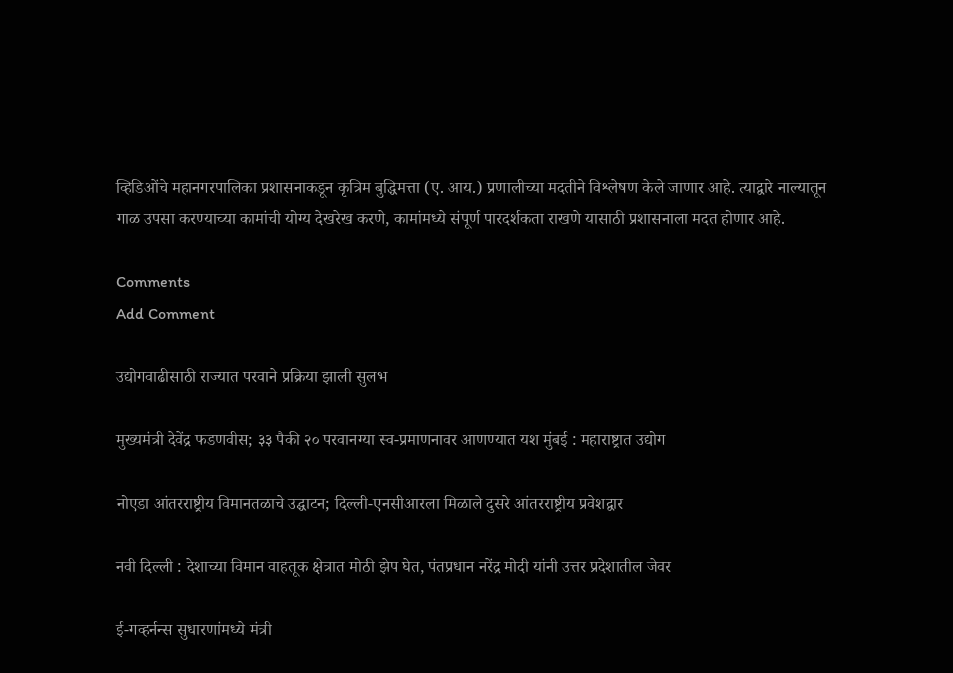व्हिडिओंचे महानगरपालिका प्रशासनाकडून कृत्रिम बुद्धिमत्ता (ए. आय.) प्रणालीच्या मदतीने विश्लेषण केले जाणार आहे. त्याद्वारे नाल्यातून गाळ उपसा करण्याच्या कामांची योग्य देखरेख करणे, कामांमध्ये संपूर्ण पारदर्शकता राखणे यासाठी प्रशासनाला मदत होणार आहे.

Comments
Add Comment

उद्योगवाढीसाठी राज्यात परवाने प्रक्रिया झाली सुलभ

मुख्यमंत्री देवेंद्र फडणवीस; ३३ पैकी २० परवानग्या स्व-प्रमाणनावर आणण्यात यश मुंबई : महाराष्ट्रात उद्योग

नोएडा आंतरराष्ट्रीय विमानतळाचे उद्घाटन; दिल्ली-एनसीआरला मिळाले दुसरे आंतरराष्ट्रीय प्रवेशद्वार

नवी दिल्ली : देशाच्या विमान वाहतूक क्षेत्रात मोठी झेप घेत, पंतप्रधान नरेंद्र मोदी यांनी उत्तर प्रदेशातील जेवर

ई-गव्हर्नन्स सुधारणांमध्ये मंत्री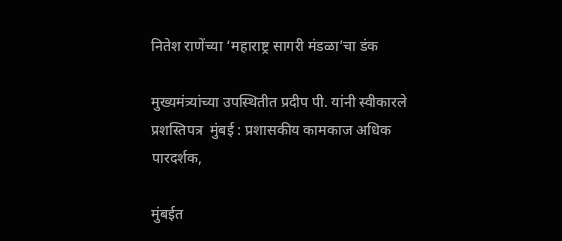नितेश राणेंच्या ‘महाराष्ट्र सागरी मंडळा’चा डंक

मुख्यमंत्र्यांच्या उपस्थितीत प्रदीप पी. यांनी स्वीकारले प्रशस्तिपत्र  मुंबई : प्रशासकीय कामकाज अधिक पारदर्शक,

मुंबईत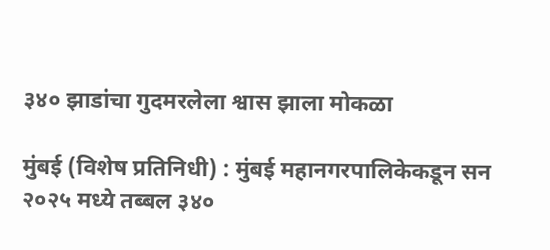३४० झाडांचा गुदमरलेला श्वास झाला मोकळा

मुंबई (विशेष प्रतिनिधी) : मुंबई महानगरपालिकेकडून सन २०२५ मध्ये तब्बल ३४०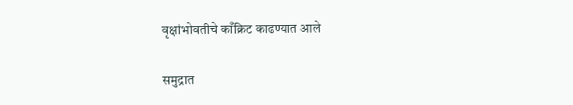वृक्षांभोवतीचे काँक्रिट काढण्यात आले

समुद्रात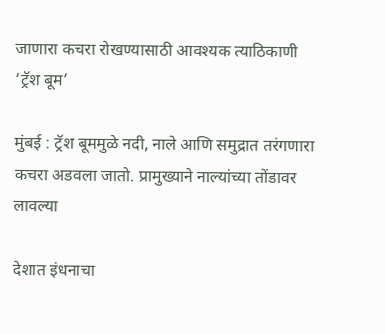जाणारा कचरा रोखण्यासाठी आवश्यक त्याठिकाणी ‘ट्रॅश बूम’

मुंबई : ट्रॅश बूममुळे नदी, नाले आणि समुद्रात तरंगणारा कचरा अडवला जातो. प्रामुख्याने नाल्यांच्या तोंडावर लावल्या

देशात इंधनाचा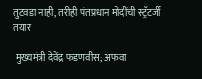तुटवडा नाही, तरीही पंतप्रधान मोदींची स्ट्रॅटर्जी तयार

 मुख्यमंत्री देवेंद्र फडणवीस; अफवा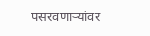पसरवणाऱ्यांवर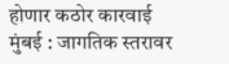होणार कठोर कारवाई मुंबई : जागतिक स्तरावर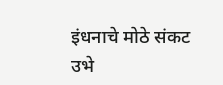इंधनाचे मोठे संकट उभे